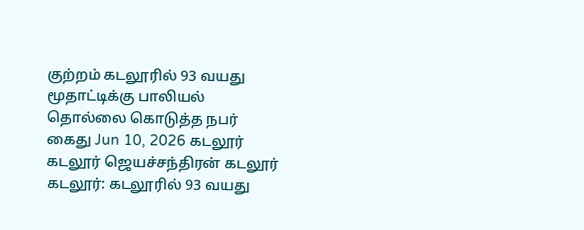குற்றம் கடலூரில் 93 வயது மூதாட்டிக்கு பாலியல் தொல்லை கொடுத்த நபர் கைது Jun 10, 2026 கடலூர் கடலூர் ஜெயச்சந்திரன் கடலூர் கடலூர்: கடலூரில் 93 வயது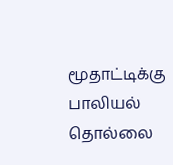மூதாட்டிக்கு பாலியல் தொல்லை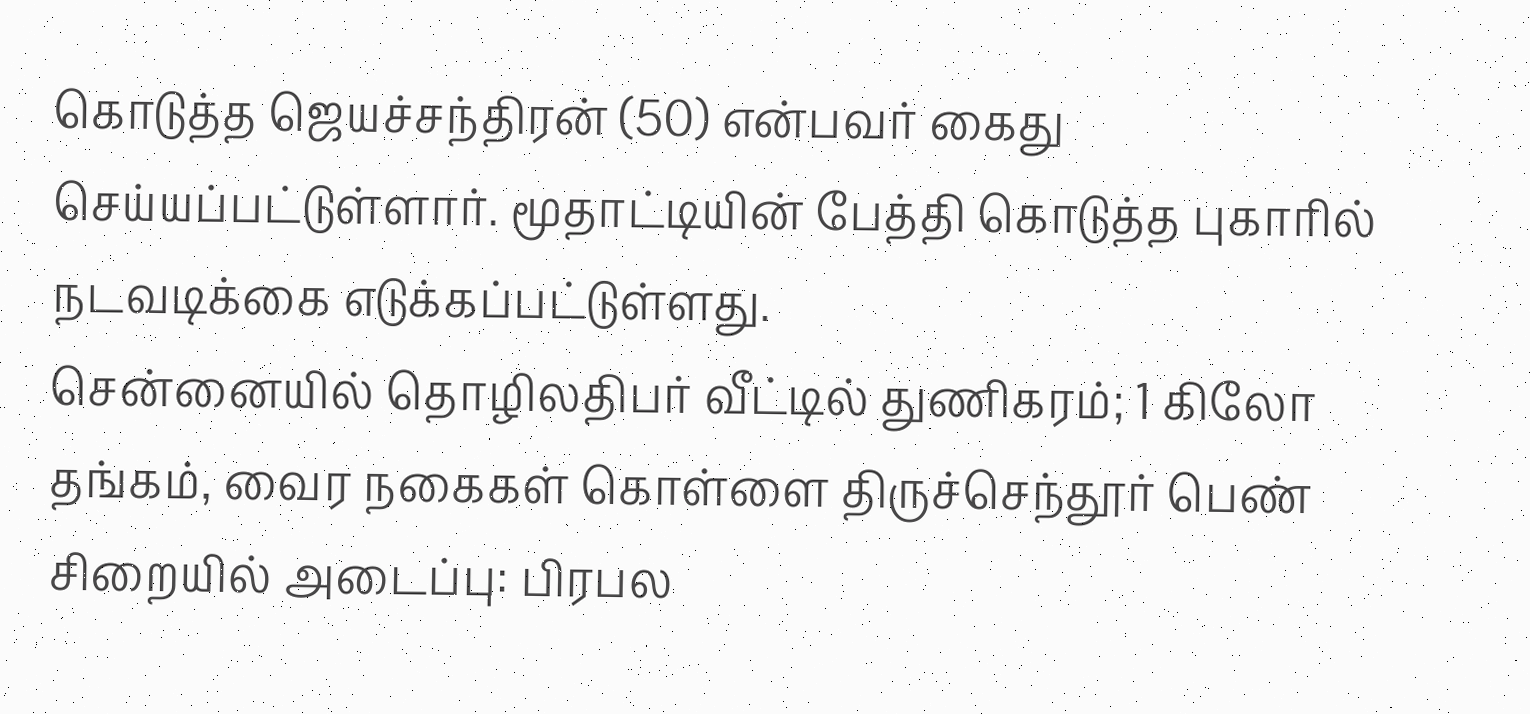கொடுத்த ஜெயச்சந்திரன் (50) என்பவர் கைது செய்யப்பட்டுள்ளார். மூதாட்டியின் பேத்தி கொடுத்த புகாரில் நடவடிக்கை எடுக்கப்பட்டுள்ளது.
சென்னையில் தொழிலதிபர் வீட்டில் துணிகரம்; 1 கிலோ தங்கம், வைர நகைகள் கொள்ளை திருச்செந்தூர் பெண் சிறையில் அடைப்பு: பிரபல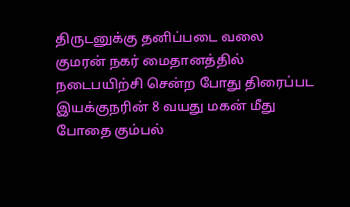திருடனுக்கு தனிப்படை வலை
குமரன் நகர் மைதானத்தில் நடைபயிற்சி சென்ற போது திரைப்பட இயக்குநரின் 8 வயது மகன் மீது போதை கும்பல்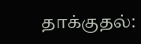தாக்குதல்: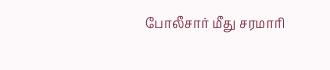போலீசார் மீது சரமாரி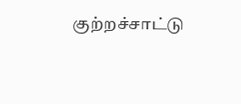குற்றச்சாட்டு